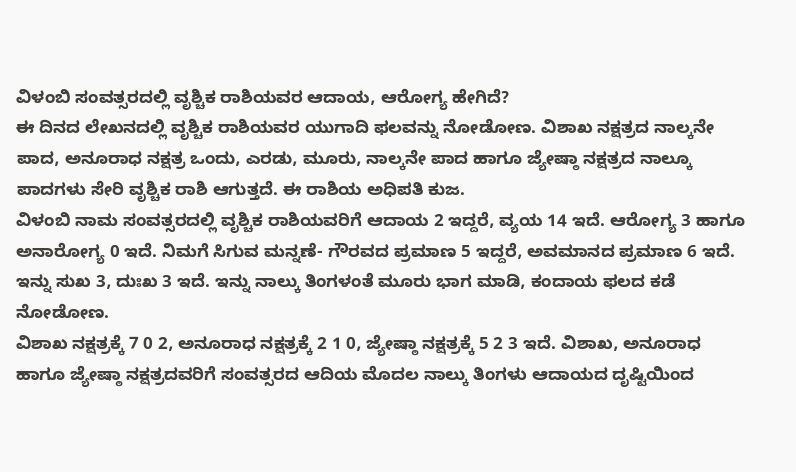ವಿಳಂಬಿ ಸಂವತ್ಸರದಲ್ಲಿ ವೃಶ್ಚಿಕ ರಾಶಿಯವರ ಆದಾಯ, ಆರೋಗ್ಯ ಹೇಗಿದೆ?
ಈ ದಿನದ ಲೇಖನದಲ್ಲಿ ವೃಶ್ಚಿಕ ರಾಶಿಯವರ ಯುಗಾದಿ ಫಲವನ್ನು ನೋಡೋಣ. ವಿಶಾಖ ನಕ್ಷತ್ರದ ನಾಲ್ಕನೇ ಪಾದ, ಅನೂರಾಧ ನಕ್ಷತ್ರ ಒಂದು, ಎರಡು, ಮೂರು, ನಾಲ್ಕನೇ ಪಾದ ಹಾಗೂ ಜ್ಯೇಷ್ಠಾ ನಕ್ಷತ್ರದ ನಾಲ್ಕೂ ಪಾದಗಳು ಸೇರಿ ವೃಶ್ಚಿಕ ರಾಶಿ ಆಗುತ್ತದೆ. ಈ ರಾಶಿಯ ಅಧಿಪತಿ ಕುಜ.
ವಿಳಂಬಿ ನಾಮ ಸಂವತ್ಸರದಲ್ಲಿ ವೃಶ್ಚಿಕ ರಾಶಿಯವರಿಗೆ ಆದಾಯ 2 ಇದ್ದರೆ, ವ್ಯಯ 14 ಇದೆ. ಆರೋಗ್ಯ 3 ಹಾಗೂ ಅನಾರೋಗ್ಯ 0 ಇದೆ. ನಿಮಗೆ ಸಿಗುವ ಮನ್ನಣೆ- ಗೌರವದ ಪ್ರಮಾಣ 5 ಇದ್ದರೆ, ಅವಮಾನದ ಪ್ರಮಾಣ 6 ಇದೆ. ಇನ್ನು ಸುಖ 3, ದುಃಖ 3 ಇದೆ. ಇನ್ನು ನಾಲ್ಕು ತಿಂಗಳಂತೆ ಮೂರು ಭಾಗ ಮಾಡಿ, ಕಂದಾಯ ಫಲದ ಕಡೆ ನೋಡೋಣ.
ವಿಶಾಖ ನಕ್ಷತ್ರಕ್ಕೆ 7 0 2, ಅನೂರಾಧ ನಕ್ಷತ್ರಕ್ಕೆ 2 1 0, ಜ್ಯೇಷ್ಠಾ ನಕ್ಷತ್ರಕ್ಕೆ 5 2 3 ಇದೆ. ವಿಶಾಖ, ಅನೂರಾಧ ಹಾಗೂ ಜ್ಯೇಷ್ಠಾ ನಕ್ಷತ್ರದವರಿಗೆ ಸಂವತ್ಸರದ ಆದಿಯ ಮೊದಲ ನಾಲ್ಕು ತಿಂಗಳು ಆದಾಯದ ದೃಷ್ಟಿಯಿಂದ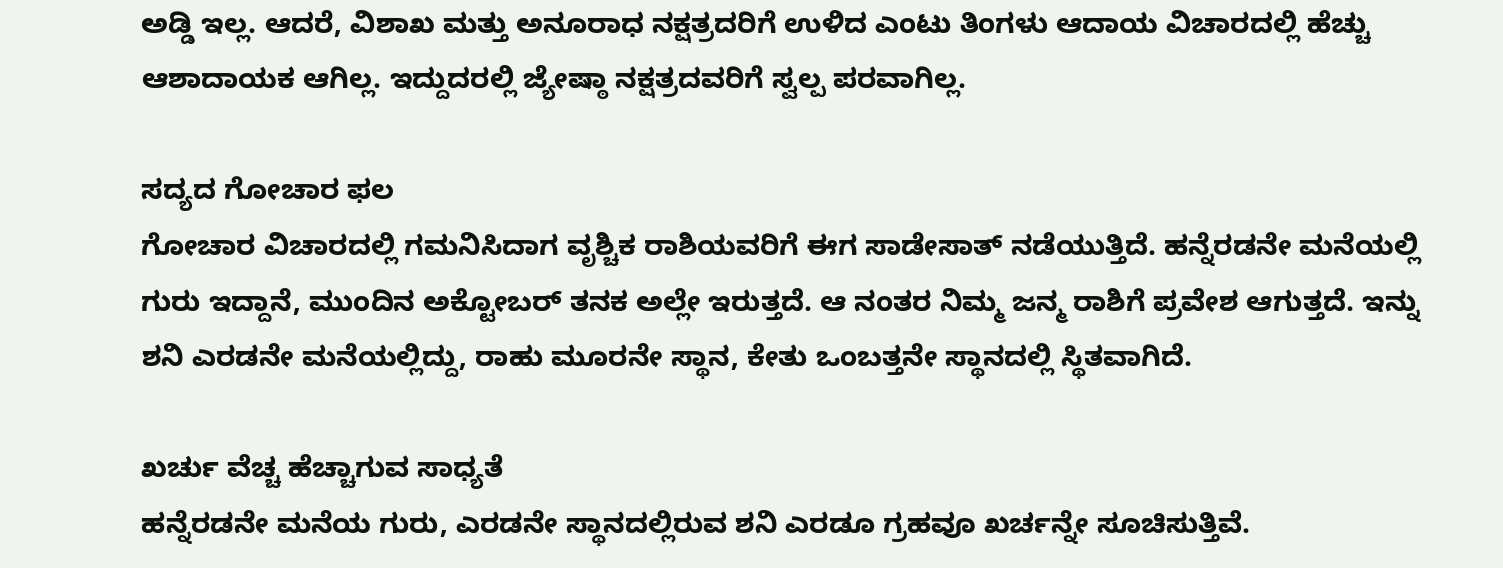ಅಡ್ಡಿ ಇಲ್ಲ. ಆದರೆ, ವಿಶಾಖ ಮತ್ತು ಅನೂರಾಧ ನಕ್ಷತ್ರದರಿಗೆ ಉಳಿದ ಎಂಟು ತಿಂಗಳು ಆದಾಯ ವಿಚಾರದಲ್ಲಿ ಹೆಚ್ಚು ಆಶಾದಾಯಕ ಆಗಿಲ್ಲ. ಇದ್ದುದರಲ್ಲಿ ಜ್ಯೇಷ್ಠಾ ನಕ್ಷತ್ರದವರಿಗೆ ಸ್ವಲ್ಪ ಪರವಾಗಿಲ್ಲ.

ಸದ್ಯದ ಗೋಚಾರ ಫಲ
ಗೋಚಾರ ವಿಚಾರದಲ್ಲಿ ಗಮನಿಸಿದಾಗ ವೃಶ್ಚಿಕ ರಾಶಿಯವರಿಗೆ ಈಗ ಸಾಡೇಸಾತ್ ನಡೆಯುತ್ತಿದೆ. ಹನ್ನೆರಡನೇ ಮನೆಯಲ್ಲಿ ಗುರು ಇದ್ದಾನೆ, ಮುಂದಿನ ಅಕ್ಟೋಬರ್ ತನಕ ಅಲ್ಲೇ ಇರುತ್ತದೆ. ಆ ನಂತರ ನಿಮ್ಮ ಜನ್ಮ ರಾಶಿಗೆ ಪ್ರವೇಶ ಆಗುತ್ತದೆ. ಇನ್ನು ಶನಿ ಎರಡನೇ ಮನೆಯಲ್ಲಿದ್ದು, ರಾಹು ಮೂರನೇ ಸ್ಥಾನ, ಕೇತು ಒಂಬತ್ತನೇ ಸ್ಥಾನದಲ್ಲಿ ಸ್ಥಿತವಾಗಿದೆ.

ಖರ್ಚು ವೆಚ್ಚ ಹೆಚ್ಚಾಗುವ ಸಾಧ್ಯತೆ
ಹನ್ನೆರಡನೇ ಮನೆಯ ಗುರು, ಎರಡನೇ ಸ್ಥಾನದಲ್ಲಿರುವ ಶನಿ ಎರಡೂ ಗ್ರಹವೂ ಖರ್ಚನ್ನೇ ಸೂಚಿಸುತ್ತಿವೆ.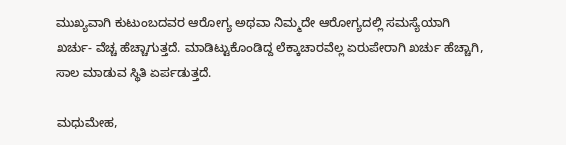ಮುಖ್ಯವಾಗಿ ಕುಟುಂಬದವರ ಆರೋಗ್ಯ ಅಥವಾ ನಿಮ್ಮದೇ ಆರೋಗ್ಯದಲ್ಲಿ ಸಮಸ್ಯೆಯಾಗಿ ಖರ್ಚು- ವೆಚ್ಚ ಹೆಚ್ಚಾಗುತ್ತದೆ. ಮಾಡಿಟ್ಟುಕೊಂಡಿದ್ದ ಲೆಕ್ಕಾಚಾರವೆಲ್ಲ ಏರುಪೇರಾಗಿ ಖರ್ಚು ಹೆಚ್ಚಾಗಿ, ಸಾಲ ಮಾಡುವ ಸ್ಥಿತಿ ಏರ್ಪಡುತ್ತದೆ.

ಮಧುಮೇಹ,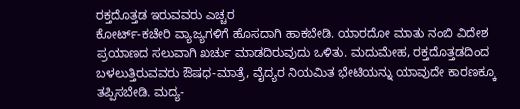ರಕ್ತದೊತ್ತಡ ಇರುವವರು ಎಚ್ಚರ
ಕೋರ್ಟ್-ಕಚೇರಿ ವ್ಯಾಜ್ಯಗಳಿಗೆ ಹೊಸದಾಗಿ ಹಾಕಬೇಡಿ. ಯಾರದೋ ಮಾತು ನಂಬಿ ವಿದೇಶ ಪ್ರಯಾಣದ ಸಲುವಾಗಿ ಖರ್ಚು ಮಾಡದಿರುವುದು ಒಳಿತು. ಮದುಮೇಹ, ರಕ್ತದೊತ್ತಡದಿಂದ ಬಳಲುತ್ತಿರುವವರು ಔಷಧ-ಮಾತ್ರೆ, ವೈದ್ಯರ ನಿಯಮಿತ ಭೇಟಿಯನ್ನು ಯಾವುದೇ ಕಾರಣಕ್ಕೂ ತಪ್ಪಿಸಬೇಡಿ. ಮದ್ಯ-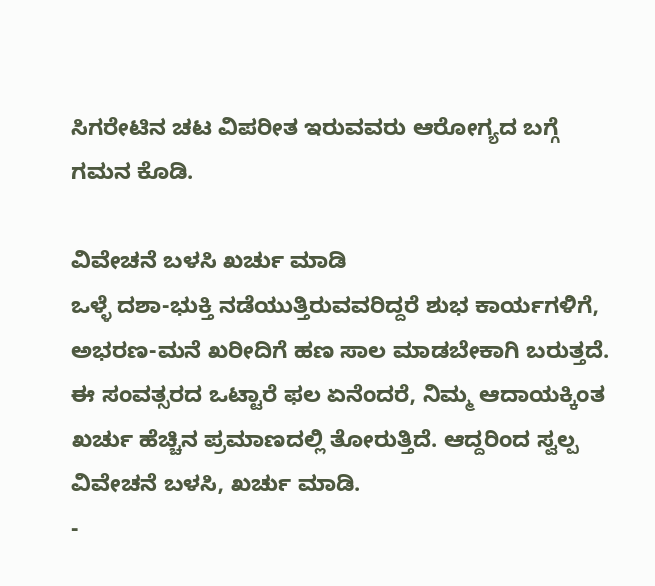ಸಿಗರೇಟಿನ ಚಟ ವಿಪರೀತ ಇರುವವರು ಆರೋಗ್ಯದ ಬಗ್ಗೆ ಗಮನ ಕೊಡಿ.

ವಿವೇಚನೆ ಬಳಸಿ ಖರ್ಚು ಮಾಡಿ
ಒಳ್ಳೆ ದಶಾ-ಭುಕ್ತಿ ನಡೆಯುತ್ತಿರುವವರಿದ್ದರೆ ಶುಭ ಕಾರ್ಯಗಳಿಗೆ, ಅಭರಣ-ಮನೆ ಖರೀದಿಗೆ ಹಣ ಸಾಲ ಮಾಡಬೇಕಾಗಿ ಬರುತ್ತದೆ. ಈ ಸಂವತ್ಸರದ ಒಟ್ಟಾರೆ ಫಲ ಏನೆಂದರೆ, ನಿಮ್ಮ ಆದಾಯಕ್ಕಿಂತ ಖರ್ಚು ಹೆಚ್ಚಿನ ಪ್ರಮಾಣದಲ್ಲಿ ತೋರುತ್ತಿದೆ. ಆದ್ದರಿಂದ ಸ್ವಲ್ಪ ವಿವೇಚನೆ ಬಳಸಿ, ಖರ್ಚು ಮಾಡಿ.
-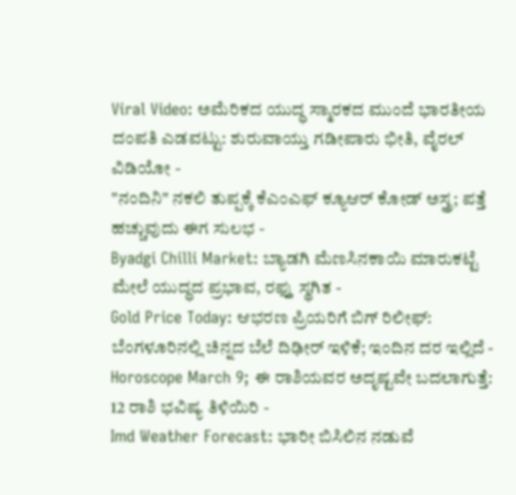Viral Video: ಅಮೆರಿಕದ ಯುದ್ಧ ಸ್ಮಾರಕದ ಮುಂದೆ ಭಾರತೀಯ ದಂಪತಿ ಎಡವಟ್ಟು: ಶುರುವಾಯ್ತು ಗಡೀಪಾರು ಭೀತಿ, ವೈರಲ್ ವಿಡಿಯೋ -
"ನಂದಿನಿ" ನಕಲಿ ತುಪ್ಪಕ್ಕೆ ಕೆಎಂಎಫ್ ಕ್ಯೂಆರ್ ಕೋಡ್ ಅಸ್ತ್ರ; ಪತ್ತೆ ಹಚ್ಚುವುದು ಈಗ ಸುಲಭ -
Byadgi Chilli Market: ಬ್ಯಾಡಗಿ ಮೆಣಸಿನಕಾಯಿ ಮಾರುಕಟ್ಟೆ ಮೇಲೆ ಯುದ್ಧದ ಪ್ರಭಾವ, ರಫ್ತು ಸ್ಥಗಿತ -
Gold Price Today: ಆಭರಣ ಪ್ರಿಯರಿಗೆ ಬಿಗ್ ರಿಲೀಫ್: ಬೆಂಗಳೂರಿನಲ್ಲಿ ಚಿನ್ನದ ಬೆಲೆ ದಿಢೀರ್ ಇಳಿಕೆ; ಇಂದಿನ ದರ ಇಲ್ಲಿದೆ -
Horoscope March 9; ಈ ರಾಶಿಯವರ ಅದೃಷ್ಟವೇ ಬದಲಾಗುತ್ತೆ: 12 ರಾಶಿ ಭವಿಷ್ಯ ತಿಳಿಯಿರಿ -
Imd Weather Forecast: ಭಾರೀ ಬಿಸಿಲಿನ ನಡುವೆ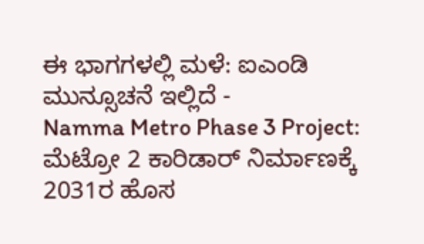ಈ ಭಾಗಗಳಲ್ಲಿ ಮಳೆ: ಐಎಂಡಿ ಮುನ್ಸೂಚನೆ ಇಲ್ಲಿದೆ -
Namma Metro Phase 3 Project: ಮೆಟ್ರೋ 2 ಕಾರಿಡಾರ್ ನಿರ್ಮಾಣಕ್ಕೆ 2031ರ ಹೊಸ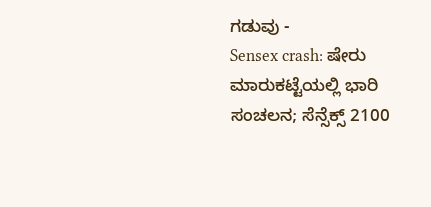ಗಡುವು -
Sensex crash: ಷೇರು ಮಾರುಕಟ್ಟೆಯಲ್ಲಿ ಭಾರಿ ಸಂಚಲನ; ಸೆನ್ಸೆಕ್ಸ್ 2100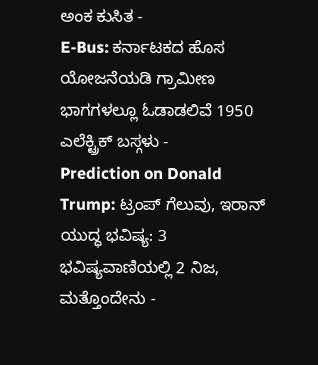ಅಂಕ ಕುಸಿತ -
E-Bus: ಕರ್ನಾಟಕದ ಹೊಸ ಯೋಜನೆಯಡಿ ಗ್ರಾಮೀಣ ಭಾಗಗಳಲ್ಲೂ ಓಡಾಡಲಿವೆ 1950 ಎಲೆಕ್ಟ್ರಿಕ್ ಬಸ್ಗಳು -
Prediction on Donald Trump: ಟ್ರಂಪ್ ಗೆಲುವು, ಇರಾನ್ ಯುದ್ಧ ಭವಿಷ್ಯ: 3 ಭವಿಷ್ಯವಾಣಿಯಲ್ಲಿ 2 ನಿಜ, ಮತ್ತೊಂದೇನು -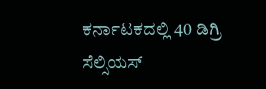ಕರ್ನಾಟಕದಲ್ಲಿ 40 ಡಿಗ್ರಿ ಸೆಲ್ಸಿಯಸ್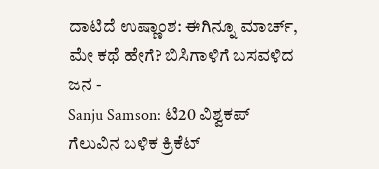ದಾಟಿದೆ ಉಷ್ಣಾಂಶ: ಈಗಿನ್ನೂ ಮಾರ್ಚ್, ಮೇ ಕಥೆ ಹೇಗೆ? ಬಿಸಿಗಾಳಿಗೆ ಬಸವಳಿದ ಜನ -
Sanju Samson: ಟಿ20 ವಿಶ್ವಕಪ್ ಗೆಲುವಿನ ಬಳಿಕ ಕ್ರಿಕೆಟ್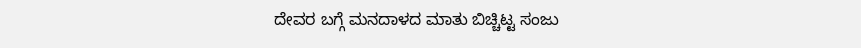ದೇವರ ಬಗ್ಗೆ ಮನದಾಳದ ಮಾತು ಬಿಚ್ಚಿಟ್ಟ ಸಂಜು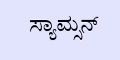ಸ್ಯಾಮ್ಸನ್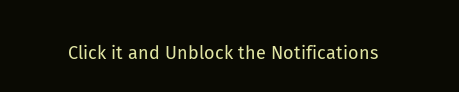Click it and Unblock the Notifications